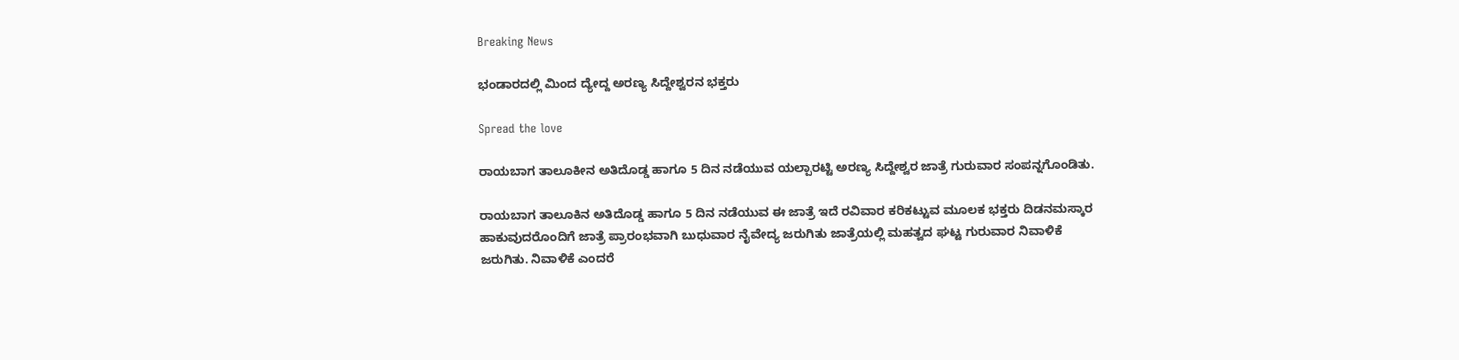Breaking News

ಭಂಡಾರದಲ್ಲಿ ಮಿಂದ ದ್ಯೇದ್ದ ಅರಣ್ಯ ಸಿದ್ದೇಶ್ವರನ ಭಕ್ತರು

Spread the love

ರಾಯಬಾಗ ತಾಲೂಕೀನ ಅತಿದೊಡ್ಡ ಹಾಗೂ 5 ದಿನ ನಡೆಯುವ ಯಲ್ಪಾರಟ್ಟಿ ಅರಣ್ಯ ಸಿದ್ದೇಶ್ವರ ಜಾತ್ರೆ ಗುರುವಾರ ಸಂಪನ್ನಗೊಂಡಿತು.

ರಾಯಬಾಗ ತಾಲೂಕಿನ ಅತಿದೊಡ್ಡ ಹಾಗೂ 5 ದಿನ ನಡೆಯುವ ಈ ಜಾತ್ರೆ ಇದೆ ರವಿವಾರ ಕರಿಕಟ್ಟುವ ಮೂಲಕ ಭಕ್ತರು ದಿಡನಮಸ್ಕಾರ ಹಾಕುವುದರೊಂದಿಗೆ ಜಾತ್ರೆ ಪ್ರಾರಂಭವಾಗಿ ಬುಧುವಾರ ನೈವೇದ್ಯ ಜರುಗಿತು ಜಾತ್ರೆಯಲ್ಲಿ ಮಹತ್ವದ ಘಟ್ಟ ಗುರುವಾರ ನಿವಾಳಿಕೆ ಜರುಗಿತು. ನಿವಾಳಿಕೆ ಎಂದರೆ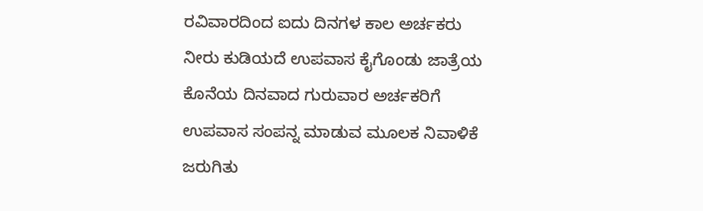ರವಿವಾರದಿಂದ ಐದು ದಿನಗಳ ಕಾಲ ಅರ್ಚಕರು ನೀರು ಕುಡಿಯದೆ ಉಪವಾಸ ಕೈಗೊಂಡು ಜಾತ್ರೆಯ ಕೊನೆಯ ದಿನವಾದ ಗುರುವಾರ ಅರ್ಚಕರಿಗೆ ಉಪವಾಸ ಸಂಪನ್ನ ಮಾಡುವ ಮೂಲಕ ನಿವಾಳಿಕೆ ಜರುಗಿತು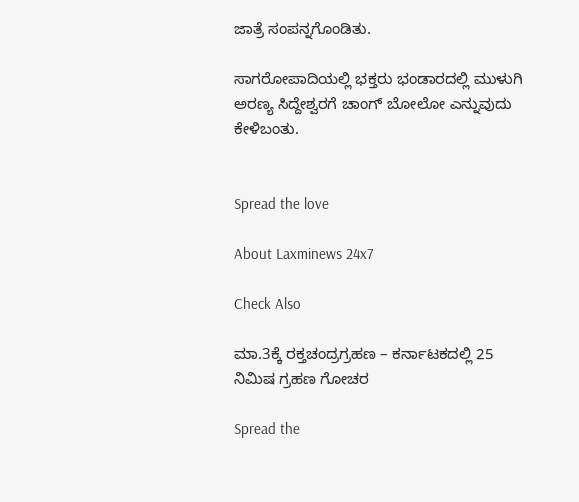ಜಾತ್ರೆ ಸಂಪನ್ನಗೊಂಡಿತು.

ಸಾಗರೋಪಾದಿಯಲ್ಲಿ ಭಕ್ತರು ಭಂಡಾರದಲ್ಲಿ ಮುಳುಗಿ ಅರಣ್ಯ ಸಿದ್ದೇಶ್ವರಗೆ ಚಾಂಗ್ ಬೋಲೋ ಎನ್ನುವುದು ಕೇಳಿಬಂತು.


Spread the love

About Laxminews 24x7

Check Also

ಮಾ.3ಕ್ಕೆ ರಕ್ತಚಂದ್ರಗ್ರಹಣ – ಕರ್ನಾಟಕದಲ್ಲಿ 25 ನಿಮಿಷ ಗ್ರಹಣ ಗೋಚರ

Spread the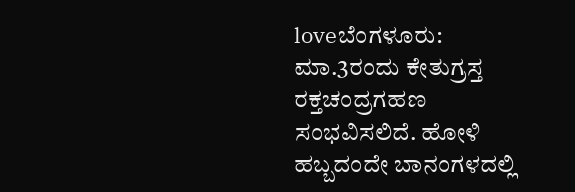loveಬೆಂಗಳೂರು: ಮಾ.3ರಂದು ಕೇತುಗ್ರಸ್ತ ರಕ್ತಚಂದ್ರಗಹಣ  ಸಂಭವಿಸಲಿದೆ. ಹೋಳಿ ಹಬ್ಬದಂದೇ ಬಾನಂಗಳದಲ್ಲಿ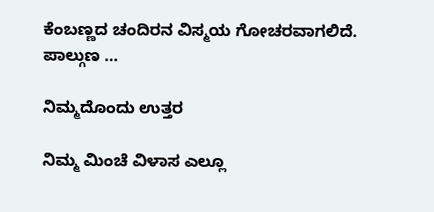ಕೆಂಬಣ್ಣದ ಚಂದಿರನ ವಿಸ್ಮಯ ಗೋಚರವಾಗಲಿದೆ. ಪಾಲ್ಗುಣ …

ನಿಮ್ಮದೊಂದು ಉತ್ತರ

ನಿಮ್ಮ ಮಿಂಚೆ ವಿಳಾಸ ಎಲ್ಲೂ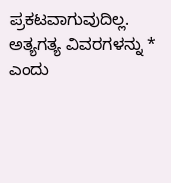ಪ್ರಕಟವಾಗುವುದಿಲ್ಲ. ಅತ್ಯಗತ್ಯ ವಿವರಗಳನ್ನು * ಎಂದು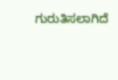ಗುರುತಿಸಲಾಗಿದೆ